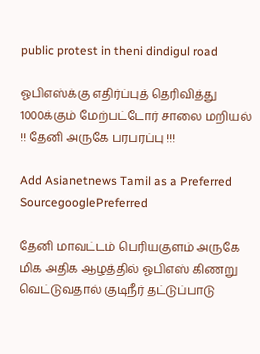public protest in theni dindigul road

ஓபிஎஸ்க்கு எதிர்ப்புத் தெரிவித்து 1000க்கும் மேற்பட்டோர் சாலை மறியல் !! தேனி அருகே பரபரப்பு !!!

Add Asianetnews Tamil as a Preferred SourcegooglePreferred

தேனி மாவட்டம் பெரியகுளம் அருகே மிக அதிக ஆழத்தில் ஓபிஎஸ் கிணறு வெட்டுவதால் குடிநீர் தட்டுப்பாடு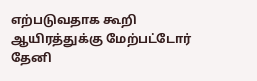எற்படுவதாக கூறி ஆயிரத்துக்கு மேற்பட்டோர் தேனி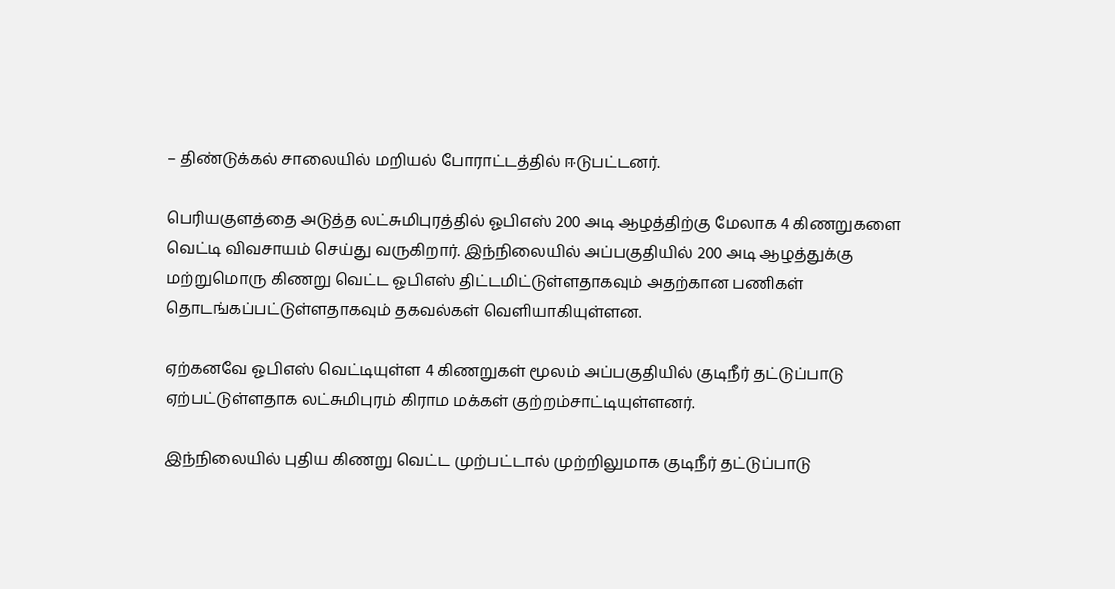– திண்டுக்கல் சாலையில் மறியல் போராட்டத்தில் ஈடுபட்டனர்.

பெரியகுளத்தை அடுத்த லட்சுமிபுரத்தில் ஓபிஎஸ் 200 அடி ஆழத்திற்கு மேலாக 4 கிணறுகளை வெட்டி விவசாயம் செய்து வருகிறார். இந்நிலையில் அப்பகுதியில் 200 அடி ஆழத்துக்கு மற்றுமொரு கிணறு வெட்ட ஓபிஎஸ் திட்டமிட்டுள்ளதாகவும் அதற்கான பணிகள் தொடங்கப்பட்டுள்ளதாகவும் தகவல்கள் வெளியாகியுள்ளன.

ஏற்கனவே ஓபிஎஸ் வெட்டியுள்ள 4 கிணறுகள் மூலம் அப்பகுதியில் குடிநீர் தட்டுப்பாடு ஏற்பட்டுள்ளதாக லட்சுமிபுரம் கிராம மக்கள் குற்றம்சாட்டியுள்ளனர்.

இந்நிலையில் புதிய கிணறு வெட்ட முற்பட்டால் முற்றிலுமாக குடிநீர் தட்டுப்பாடு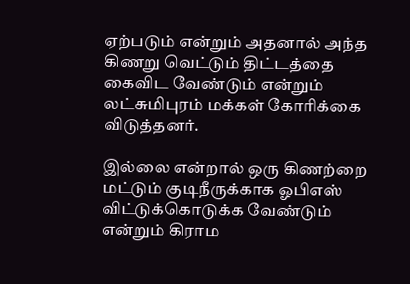ஏற்படும் என்றும் அதனால் அந்த கிணறு வெட்டும் திட்டத்தை கைவிட வேண்டும் என்றும் லட்சுமிபுரம் மக்கள் கோரிக்கை விடுத்தனர்.

இல்லை என்றால் ஒரு கிணற்றை மட்டும் குடிநீருக்காக ஓபிஎஸ் விட்டுக்கொடுக்க வேண்டும் என்றும் கிராம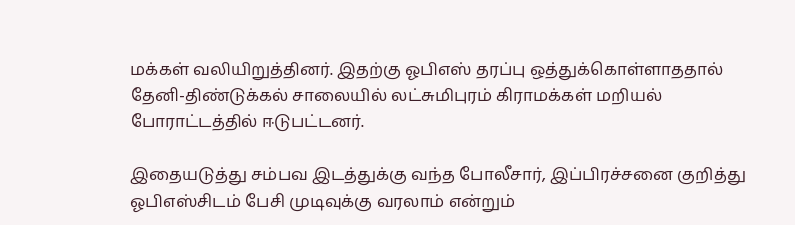மக்கள் வலியிறுத்தினர். இதற்கு ஓபிஎஸ் தரப்பு ஒத்துக்கொள்ளாததால் தேனி-திண்டுக்கல் சாலையில் லட்சுமிபுரம் கிராமக்கள் மறியல் போராட்டத்தில் ஈடுபட்டனர்.

இதையடுத்து சம்பவ இடத்துக்கு வந்த போலீசார், இப்பிரச்சனை குறித்து ஓபிஎஸ்சிடம் பேசி முடிவுக்கு வரலாம் என்றும்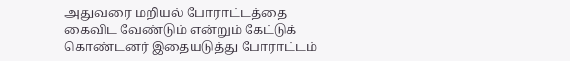அதுவரை மறியல் போராட்டத்தை கைவிட வேண்டும் என்றும் கேட்டுக் கொண்டனர் இதையடுத்து போராட்டம்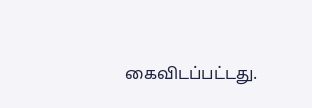கைவிடப்பட்டது.